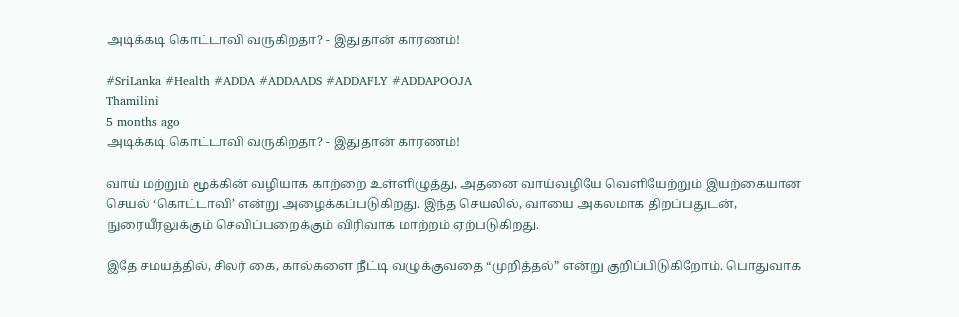அடிக்கடி கொட்டாவி வருகிறதா? - இதுதான் காரணம்!

#SriLanka #Health #ADDA #ADDAADS #ADDAFLY #ADDAPOOJA
Thamilini
5 months ago
அடிக்கடி கொட்டாவி வருகிறதா? - இதுதான் காரணம்!

வாய் மற்றும் மூக்கின் வழியாக காற்றை உள்ளிழுத்து, அதனை வாய்வழியே வெளியேற்றும் இயற்கையான செயல் ‘கொட்டாவி’ என்று அழைக்கப்படுகிறது. இந்த செயலில், வாயை அகலமாக திறப்பதுடன், நுரையீரலுக்கும் செவிப்பறைக்கும் விரிவாக மாற்றம் ஏற்படுகிறது.

இதே சமயத்தில், சிலர் கை, கால்களை நீட்டி வழுக்குவதை “முறித்தல்” என்று குறிப்பிடுகிறோம். பொதுவாக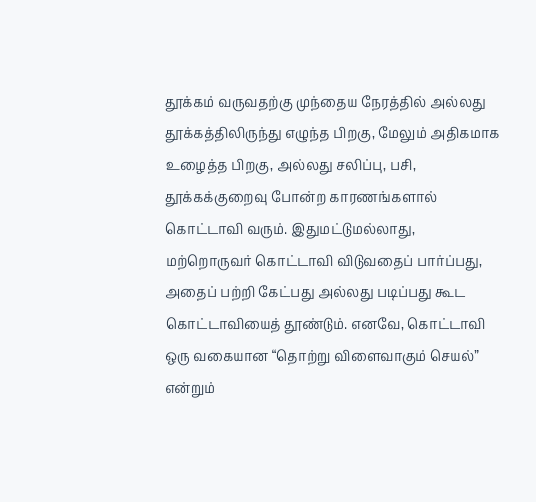தூக்கம் வருவதற்கு முந்தைய நேரத்தில் அல்லது தூக்கத்திலிருந்து எழுந்த பிறகு, மேலும் அதிகமாக உழைத்த பிறகு, அல்லது சலிப்பு, பசி, தூக்கக்குறைவு போன்ற காரணங்களால் கொட்டாவி வரும். இதுமட்டுமல்லாது, மற்றொருவர் கொட்டாவி விடுவதைப் பார்ப்பது, அதைப் பற்றி கேட்பது அல்லது படிப்பது கூட கொட்டாவியைத் தூண்டும். எனவே, கொட்டாவி ஒரு வகையான “தொற்று விளைவாகும் செயல்” என்றும்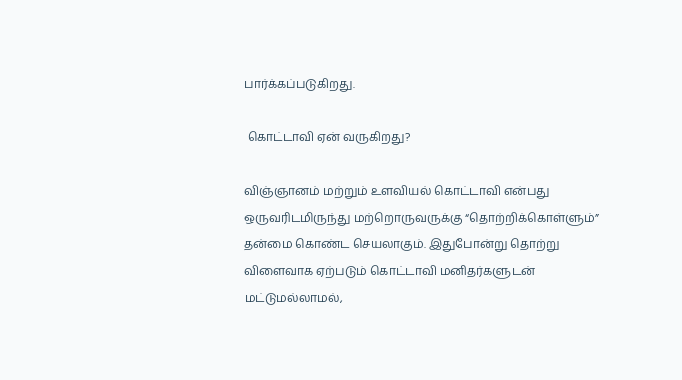பார்க்கப்படுகிறது.

 கொட்டாவி ஏன் வருகிறது?

விஞ்ஞானம் மற்றும் உளவியல் கொட்டாவி என்பது ஒருவரிடமிருந்து மற்றொருவருக்கு “தொற்றிக்கொள்ளும்” தன்மை கொண்ட செயலாகும். இதுபோன்று தொற்று விளைவாக ஏற்படும் கொட்டாவி மனிதர்களுடன் மட்டுமல்லாமல்,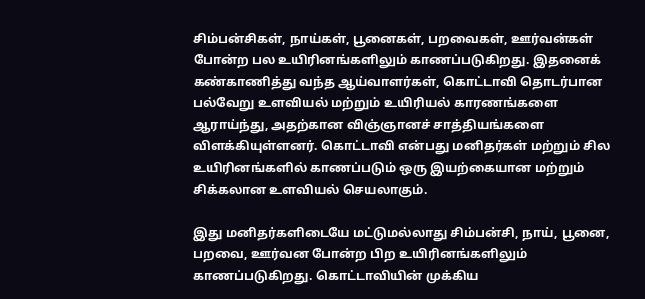சிம்பன்சிகள், நாய்கள், பூனைகள், பறவைகள், ஊர்வன்கள் போன்ற பல உயிரினங்களிலும் காணப்படுகிறது. இதனைக் கண்காணித்து வந்த ஆய்வாளர்கள், கொட்டாவி தொடர்பான பல்வேறு உளவியல் மற்றும் உயிரியல் காரணங்களை ஆராய்ந்து, அதற்கான விஞ்ஞானச் சாத்தியங்களை விளக்கியுள்ளனர். கொட்டாவி என்பது மனிதர்கள் மற்றும் சில உயிரினங்களில் காணப்படும் ஒரு இயற்கையான மற்றும் சிக்கலான உளவியல் செயலாகும்.

இது மனிதர்களிடையே மட்டுமல்லாது சிம்பன்சி, நாய், பூனை, பறவை, ஊர்வன போன்ற பிற உயிரினங்களிலும் காணப்படுகிறது. கொட்டாவியின் முக்கிய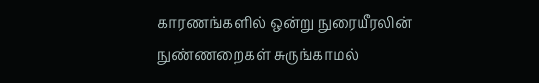காரணங்களில் ஒன்று நுரையீரலின் நுண்ணறைகள் சுருங்காமல்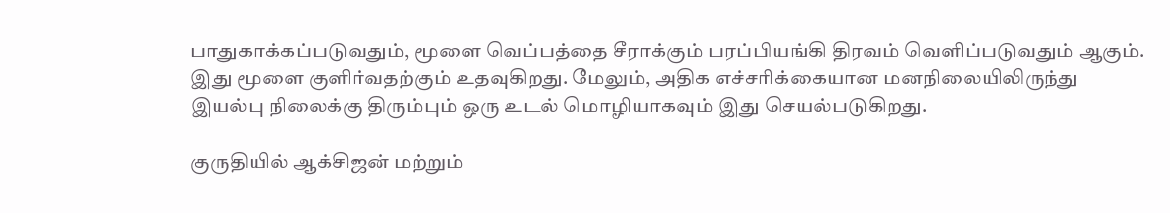பாதுகாக்கப்படுவதும், மூளை வெப்பத்தை சீராக்கும் பரப்பியங்கி திரவம் வெளிப்படுவதும் ஆகும். இது மூளை குளிர்வதற்கும் உதவுகிறது. மேலும், அதிக எச்சரிக்கையான மனநிலையிலிருந்து இயல்பு நிலைக்கு திரும்பும் ஒரு உடல் மொழியாகவும் இது செயல்படுகிறது.

குருதியில் ஆக்சிஜன் மற்றும்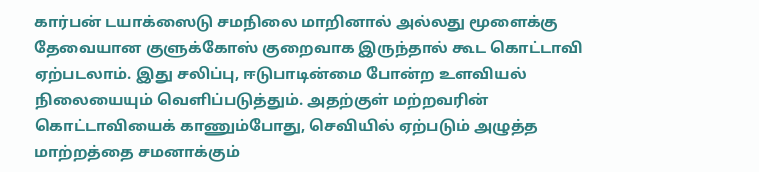கார்பன் டயாக்ஸைடு சமநிலை மாறினால் அல்லது மூளைக்கு தேவையான குளுக்கோஸ் குறைவாக இருந்தால் கூட கொட்டாவி ஏற்படலாம். இது சலிப்பு, ஈடுபாடின்மை போன்ற உளவியல் நிலையையும் வெளிப்படுத்தும். அதற்குள் மற்றவரின் கொட்டாவியைக் காணும்போது, செவியில் ஏற்படும் அழுத்த மாற்றத்தை சமனாக்கும்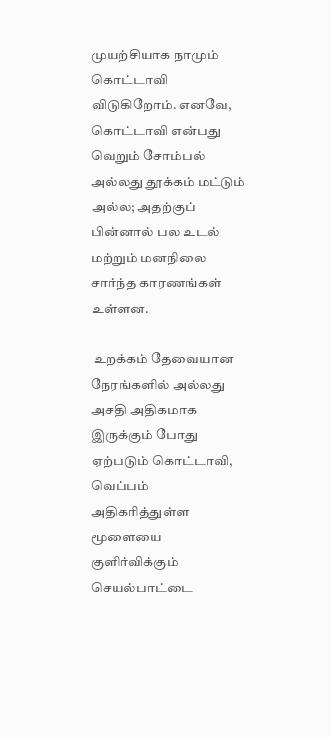முயற்சியாக நாமும் கொட்டாவி விடுகிறோம். எனவே, கொட்டாவி என்பது வெறும் சோம்பல் அல்லது தூக்கம் மட்டும் அல்ல; அதற்குப் பின்னால் பல உடல் மற்றும் மனநிலை சார்ந்த காரணங்கள் உள்ளன.

 உறக்கம் தேவையான நேரங்களில் அல்லது அசதி அதிகமாக இருக்கும் போது ஏற்படும் கொட்டாவி, வெப்பம் அதிகரித்துள்ள மூளையை குளிர்விக்கும் செயல்பாட்டை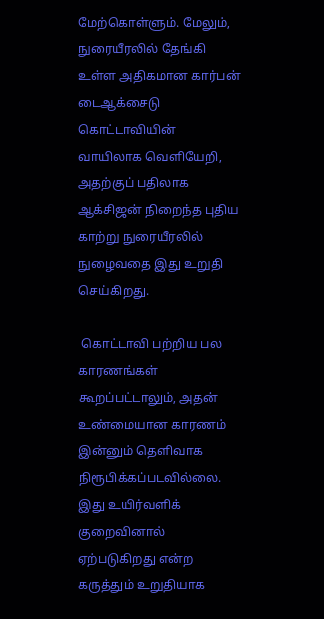மேற்கொள்ளும். மேலும், நுரையீரலில் தேங்கி உள்ள அதிகமான கார்பன் டைஆக்சைடு கொட்டாவியின் வாயிலாக வெளியேறி, அதற்குப் பதிலாக ஆக்சிஜன் நிறைந்த புதிய காற்று நுரையீரலில் நுழைவதை இது உறுதி செய்கிறது.

 கொட்டாவி பற்றிய பல காரணங்கள் கூறப்பட்டாலும், அதன் உண்மையான காரணம் இன்னும் தெளிவாக நிரூபிக்கப்படவில்லை. இது உயிர்வளிக் குறைவினால் ஏற்படுகிறது என்ற கருத்தும் உறுதியாக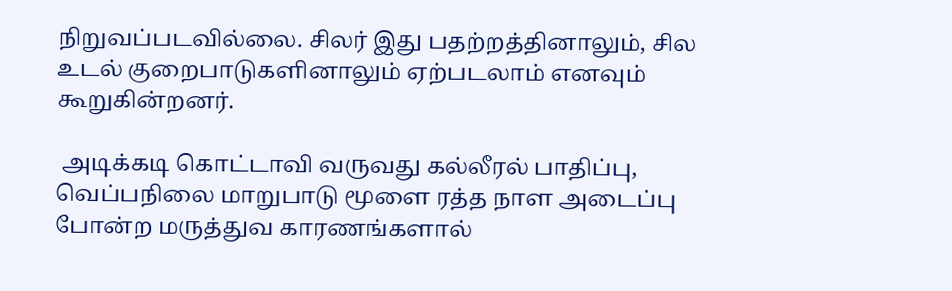நிறுவப்படவில்லை. சிலர் இது பதற்றத்தினாலும், சில உடல் குறைபாடுகளினாலும் ஏற்படலாம் எனவும் கூறுகின்றனர்.

 அடிக்கடி கொட்டாவி வருவது கல்லீரல் பாதிப்பு, வெப்பநிலை மாறுபாடு மூளை ரத்த நாள அடைப்பு போன்ற மருத்துவ காரணங்களால்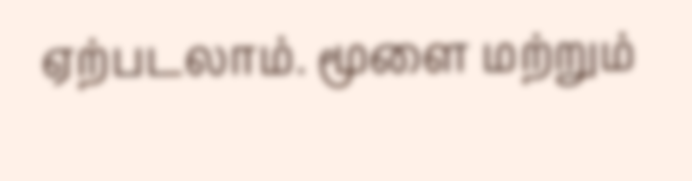ஏற்படலாம். மூளை மற்றும்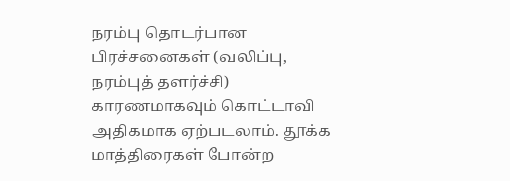நரம்பு தொடர்பான பிரச்சனைகள் (வலிப்பு, நரம்புத் தளர்ச்சி) காரணமாகவும் கொட்டாவி அதிகமாக ஏற்படலாம். தூக்க மாத்திரைகள் போன்ற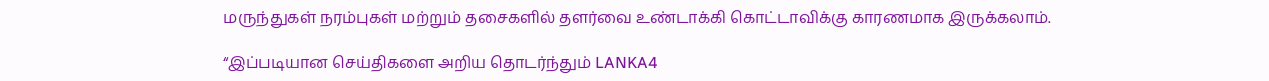மருந்துகள் நரம்புகள் மற்றும் தசைகளில் தளர்வை உண்டாக்கி கொட்டாவிக்கு காரணமாக இருக்கலாம்.

“இப்படியான செய்திகளை அறிய தொடர்ந்தும் LANKA4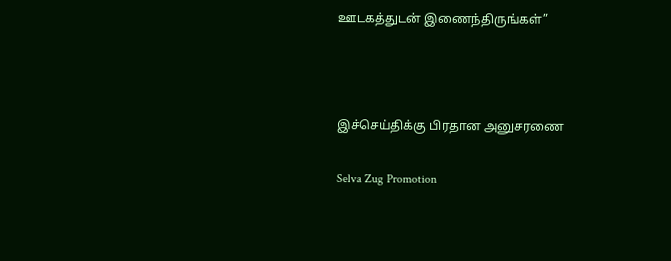ஊடகத்துடன் இணைந்திருங்கள்”



இச்செய்திக்கு பிரதான அனுசரணை

Selva Zug Promotion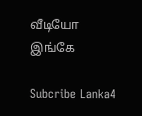வீடியோ இங்கே

Subcribe Lanka4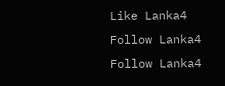Like Lanka4
Follow Lanka4
Follow Lanka4